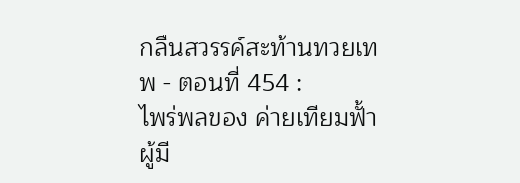กลืนสวรรค์สะท้านทวยเทพ - ตอนที่ 454 :
ไพร่พลของ ค่ายเทียมฟั้า ผู้มี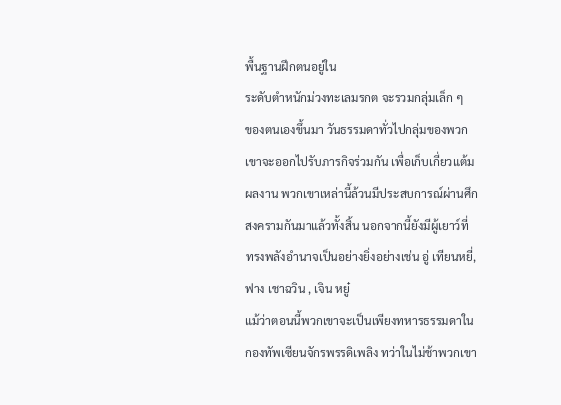พื้นฐานฝึกตนอยู่ใน
ระดับตำหนักม่วงทะเลมรกต จะรวมกลุ่มเล็ก ๆ
ของตนเองขึ้นมา วันธรรมดาทั่วไปกลุ่มของพวก
เขาจะออกไปรับภารกิจร่วมกัน เพื่อเก็บเกี่ยวแต้ม
ผลงาน พวกเขาเหล่านี้ล้วนมีประสบการณ์ผ่านศึก
สงครามกันมาแล้วทั้งสิ้น นอกจากนี้ยังมีผู้เยาว์ที่
ทรงพลังอำนาจเป็นอย่างยิ่งอย่างเช่น อู่ เทียนหยี่,
ฟาง เชาฉวิน , เจิน หยู๋
แม้ว่าตอนนี้พวกเขาจะเป็นเพียงทหารธรรมดาใน
กองทัพเซียนจักรพรรดิเพลิง ทว่าในไม่ช้าพวกเขา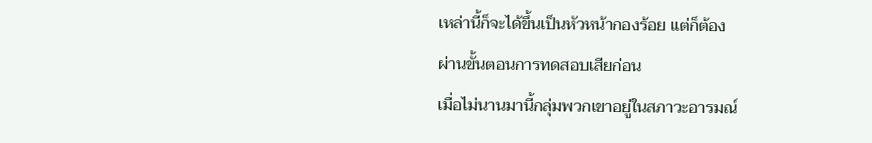เหล่านี้ก็จะได้ขึ้นเป็นหัวหน้ากองร้อย แต่ก็ต้อง
ผ่านขั้นตอนการทดสอบเสียก่อน
เมื่อไม่นานมานี้กลุ่มพวกเขาอยู่ในสภาวะอารมณ์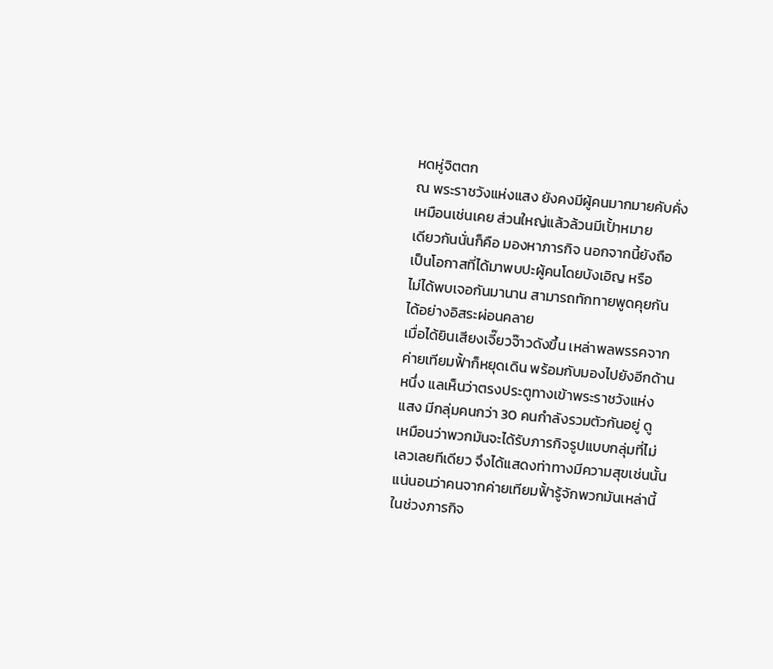หดหู่จิตตก
ณ พระราชวังแห่งแสง ยังคงมีผู้คนมากมายคับคั่ง
เหมือนเช่นเคย ส่วนใหญ่แล้วล้วนมีเปั้าหมาย
เดียวกันนั่นก็คือ มองหาภารกิจ นอกจากนี้ยังถือ
เป็นโอกาสที่ได้มาพบปะผู้คนโดยบังเอิญ หรือ
ไม่ได้พบเจอกันมานาน สามารถทักทายพูดคุยกัน
ได้อย่างอิสระผ่อนคลาย
เมื่อได้ยินเสียงเจี๊ยวจ๊าวดังขึ้น เหล่าพลพรรคจาก
ค่ายเทียมฟั้าก็หยุดเดิน พร้อมกับมองไปยังอีกด้าน
หนึ่ง แลเห็นว่าตรงประตูทางเข้าพระราชวังแห่ง
แสง มีกลุ่มคนกว่า 30 คนกำลังรวมตัวกันอยู่ ดู
เหมือนว่าพวกมันจะได้รับภารกิจรูปแบบกลุ่มที่ไม่
เลวเลยทีเดียว จึงได้แสดงท่าทางมีความสุขเช่นนั้น
แน่นอนว่าคนจากค่ายเทียมฟั้ารู้จักพวกมันเหล่านี้
ในช่วงภารกิจ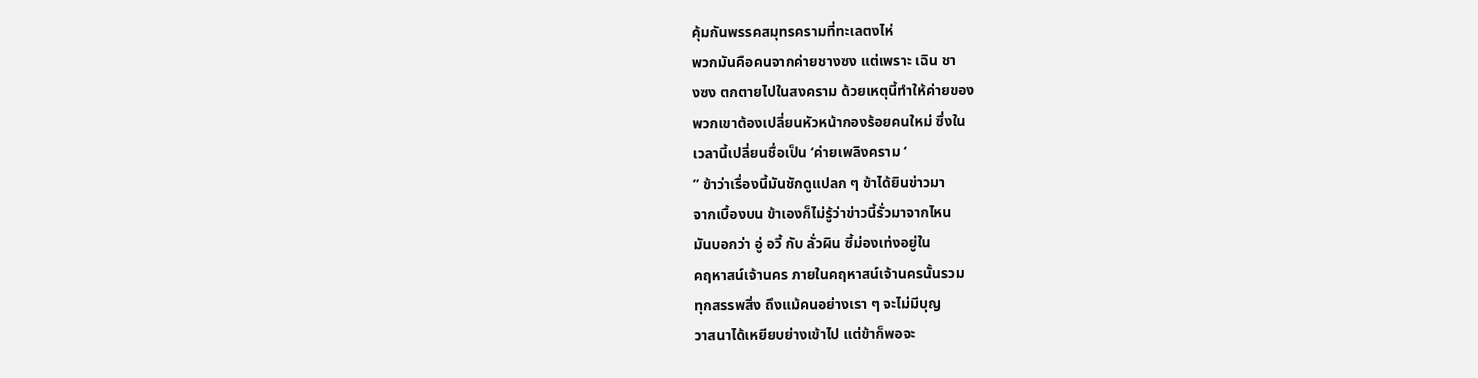คุ้มกันพรรคสมุทรครามที่ทะเลตงไห่
พวกมันคือคนจากค่ายชางซง แต่เพราะ เฉิน ชา
งซง ตกตายไปในสงคราม ด้วยเหตุนี้ทำให้ค่ายของ
พวกเขาต้องเปลี่ยนหัวหน้ากองร้อยคนใหม่ ซึ่งใน
เวลานี้เปลี่ยนชื่อเป็น ‘ค่ายเพลิงคราม ‘
” ข้าว่าเรื่องนี้มันชักดูแปลก ๆ ข้าได้ยินข่าวมา
จากเบื้องบน ข้าเองก็ไม่รู้ว่าข่าวนี้รั่วมาจากไหน
มันบอกว่า อู่ อวี้ กับ ลั่วผิน ซี้ม่องเท่งอยู่ใน
คฤหาสน์เจ้านคร ภายในคฤหาสน์เจ้านครนั้นรวม
ทุกสรรพสิ่ง ถึงแม้คนอย่างเรา ๆ จะไม่มีบุญ
วาสนาได้เหยียบย่างเข้าไป แต่ข้าก็พอจะ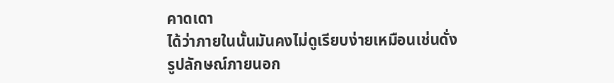คาดเดา
ได้ว่าภายในนั้นมันคงไม่ดูเรียบง่ายเหมือนเช่นดั่ง
รูปลักษณ์ภายนอก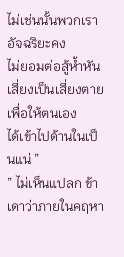ไม่เช่นนั้นพวกเราอัจฉริยะคง
ไม่ยอมต่อสู้ห้ำหันเสี่ยงเป็นเสี่ยงตาย เพื่อให้ตนเอง
ได้เข้าไปด้านในเป็นแน่ ”
” ไม่เห็นแปลก ข้าเดาว่าภายในคฤหา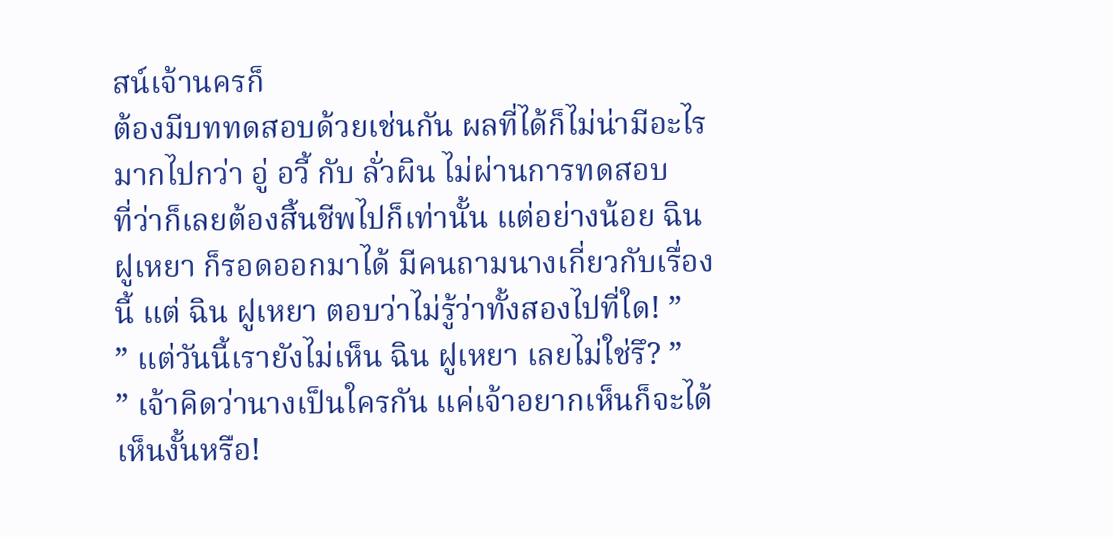สน์เจ้านครก็
ต้องมีบททดสอบด้วยเช่นกัน ผลที่ได้ก็ไม่น่ามีอะไร
มากไปกว่า อู่ อวี้ กับ ลั่วผิน ไม่ผ่านการทดสอบ
ที่ว่าก็เลยต้องสิ้นชีพไปก็เท่านั้น แต่อย่างน้อย ฉิน
ฝูเหยา ก็รอดออกมาได้ มีคนถามนางเกี่ยวกับเรื่อง
นี้ แต่ ฉิน ฝูเหยา ตอบว่าไม่รู้ว่าทั้งสองไปที่ใด! ”
” แต่วันนี้เรายังไม่เห็น ฉิน ฝูเหยา เลยไม่ใช่รึ? ”
” เจ้าคิดว่านางเป็นใครกัน แค่เจ้าอยากเห็นก็จะได้
เห็นงั้นหรือ!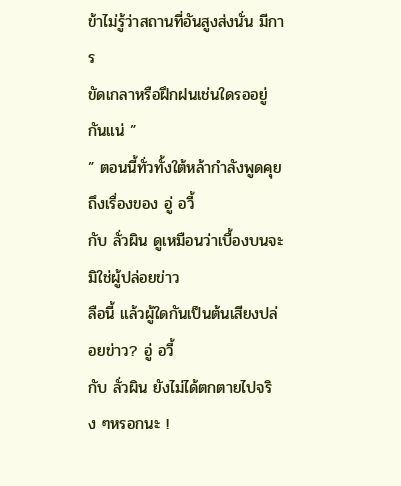ข้าไม่รู้ว่าสถานที่อันสูงส่งนั่น มีการ
ขัดเกลาหรือฝึกฝนเช่นใดรออยู่กันแน่ ”
” ตอนนี้ทั่วทั้งใต้หล้ากำลังพูดคุยถึงเรื่องของ อู่ อวี้
กับ ลั่วผิน ดูเหมือนว่าเบื้องบนจะมิใช่ผู้ปล่อยข่าว
ลือนี้ แล้วผู้ใดกันเป็นต้นเสียงปล่อยข่าว? อู่ อวี้
กับ ลั่วผิน ยังไม่ได้ตกตายไปจริง ๆหรอกนะ !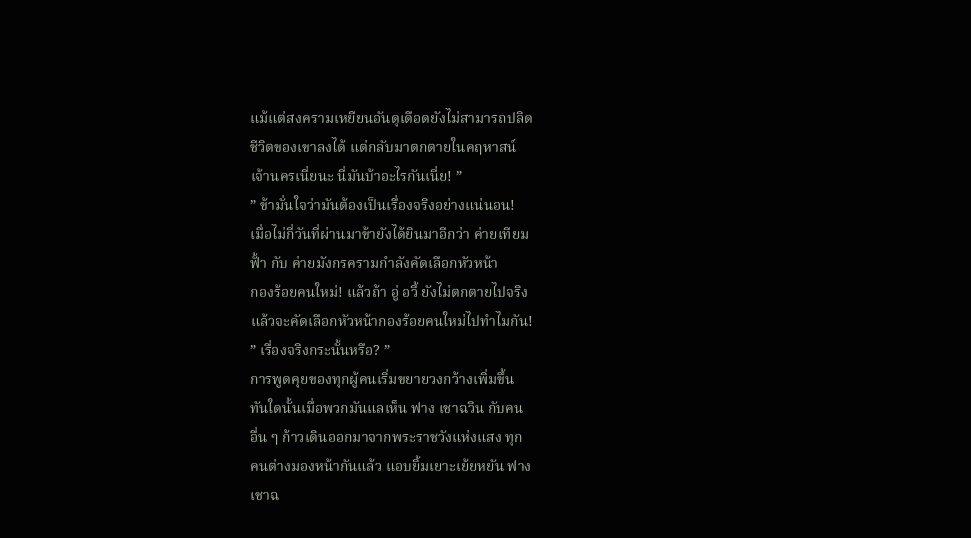แม้แต่สงครามเหยียนอันดุเดือดยังไม่สามารถปลิด
ชีวิตของเขาลงได้ แต่กลับมาตกตายในคฤหาสน์
เจ้านครเนี่ยนะ นี่มันบ้าอะไรกันเนี่ย! ”
” ข้ามั่นใจว่ามันต้องเป็นเรื่องจริงอย่างแน่นอน!
เมื่อไม่กี่วันที่ผ่านมาข้ายังได้ยินมาอีกว่า ค่ายเทียม
ฟั้า กับ ค่ายมังกรครามกำลังคัดเลือกหัวหน้า
กองร้อยคนใหม่! แล้วถ้า อู่ อวี้ ยังไม่ตกตายไปจริง
แล้วจะคัดเลือกหัวหน้ากองร้อยคนใหม่ไปทำไมกัน!
” เรื่องจริงกระนั้นหรือ? ”
การพูดคุยของทุกผู้คนเริ่มขยายวงกว้างเพิ่มขึ้น
ทันใดนั้นเมื่อพวกมันแลเห็น ฟาง เชาฉวิน กับคน
อื่น ๆ ก้าวเดินออกมาจากพระราชวังแห่งแสง ทุก
คนต่างมองหน้ากันแล้ว แอบยิ้มเยาะเย้ยหยัน ฟาง
เชาฉ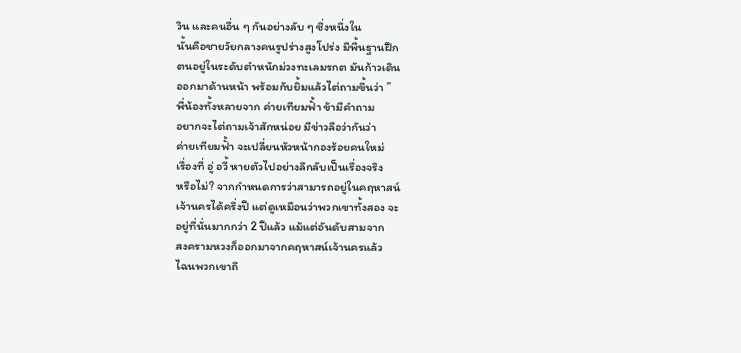วิน และคนอื่น ๆ กันอย่างลับ ๆ ซึ่งหนึ่งใน
นั้นคือชายวัยกลางคนรูปร่างสูงโปร่ง มีพื้นฐานฝึก
ตนอยู่ในระดับตำหนักม่วงทะเลมรกต มันก้าวเดิน
ออกมาด้านหน้า พร้อมกับยิ้มแล้วไต่ถามขึ้นว่า ”
พี่น้องทั้งหลายจาก ค่ายเทียมฟั้า ข้ามีคำถาม
อยากจะไต่ถามเจ้าสักหน่อย มีข่าวลือว่ากันว่า
ค่ายเทียมฟั้า จะเปลี่ยนหัวหน้ากองร้อยคนใหม่
เรื่องที่ อู่ อวี้ หายตัวไปอย่างลึกลับเป็นเรื่องจริง
หรือไม่? จากกำหนดการว่าสามารถอยู่ในคฤหาสน์
เจ้านครได้ครึ่งปี แต่ดูเหมือนว่าพวกเขาทั้งสอง จะ
อยู่ที่นั่นมากกว่า 2 ปีแล้ว แม้แต่อันดับสามจาก
สงครามหวงก็ออกมาจากคฤหาสน์เจ้านครแล้ว
ไฉนพวกเขาถึ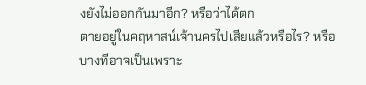งยังไม่ออกกันมาอีก? หรือว่าได้ตก
ตายอยู่ในคฤหาสน์เจ้านครไปเสียแล้วหรือไร? หรือ
บางทีอาจเป็นเพราะ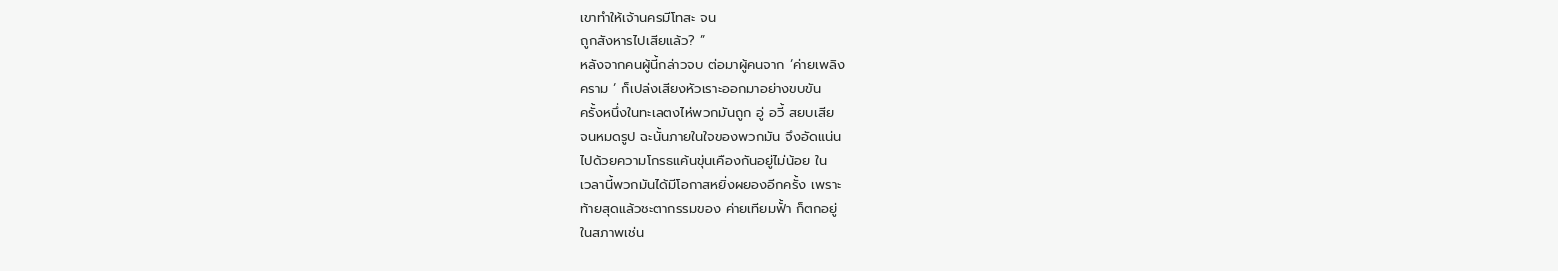เขาทำให้เจ้านครมีโทสะ จน
ถูกสังหารไปเสียแล้ว? ”
หลังจากคนผู้นี้กล่าวจบ ต่อมาผู้คนจาก ‘ค่ายเพลิง
คราม ‘ ก็เปล่งเสียงหัวเราะออกมาอย่างขบขัน
ครั้งหนึ่งในทะเลตงไห่พวกมันถูก อู่ อวี้ สยบเสีย
จนหมดรูป ฉะนั้นภายในใจของพวกมัน จึงอัดแน่น
ไปด้วยความโกรธแค้นขุ่นเคืองกันอยู่ไม่น้อย ใน
เวลานี้พวกมันได้มีโอกาสหยิ่งผยองอีกครั้ง เพราะ
ท้ายสุดแล้วชะตากรรมของ ค่ายเทียมฟั้า ก็ตกอยู่
ในสภาพเช่น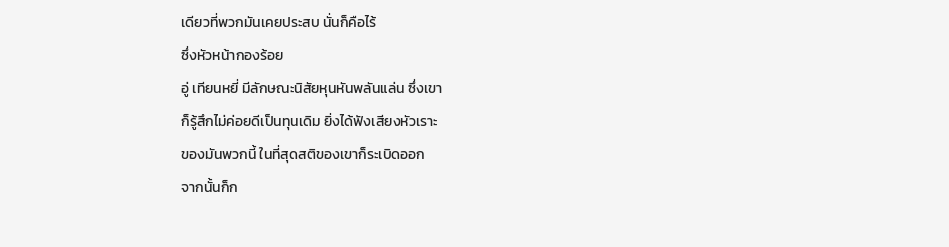เดียวที่พวกมันเคยประสบ นั่นก็คือไร้
ซึ่งหัวหน้ากองร้อย
อู่ เทียนหยี่ มีลักษณะนิสัยหุนหันพลันแล่น ซึ่งเขา
ก็รู้สึกไม่ค่อยดีเป็นทุนเดิม ยิ่งได้ฟังเสียงหัวเราะ
ของมันพวกนี้ ในที่สุดสติของเขาก็ระเบิดออก
จากนั้นก็ก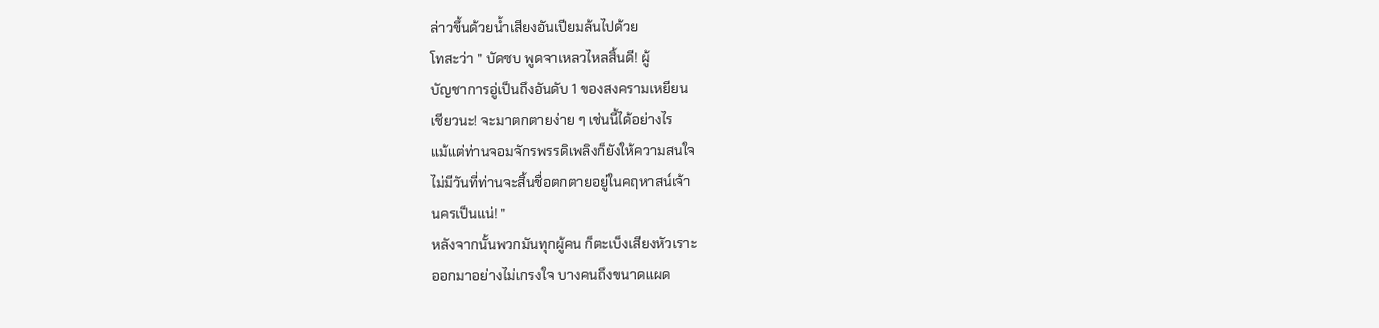ล่าวขึ้นด้วยน้ำเสียงอันเปียมล้นไปด้วย
โทสะว่า ” บัดซบ พูดจาเหลวไหลสิ้นดี! ผู้
บัญชาการอู่เป็นถึงอันดับ 1 ของสงครามเหยียน
เชียวนะ! จะมาตกตายง่าย ๆ เช่นนี้ได้อย่างไร
แม้แต่ท่านจอมจักรพรรดิเพลิงก็ยังให้ความสนใจ
ไม่มีวันที่ท่านจะสิ้นชื่อตกตายอยู่ในคฤหาสน์เจ้า
นครเป็นแน่! ”
หลังจากนั้นพวกมันทุกผู้คน ก็ตะเบ็งเสียงหัวเราะ
ออกมาอย่างไม่เกรงใจ บางคนถึงขนาดแผด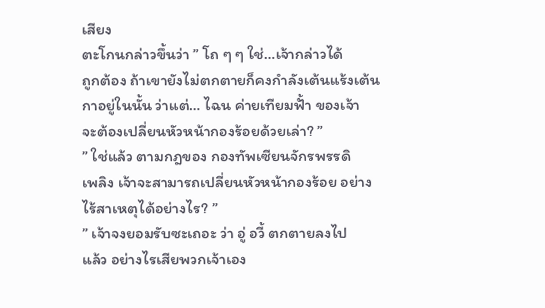เสียง
ตะโกนกล่าวขึ้นว่า ” โถ ๆ ๆ ใช่…เจ้ากล่าวได้
ถูกต้อง ถ้าเขายังไม่ตกตายก็คงกำลังเต้นแร้งเต้น
กาอยู่ในนั้น ว่าแต่… ไฉน ค่ายเทียมฟั้า ของเจ้า
จะต้องเปลี่ยนหัวหน้ากองร้อยด้วยเล่า? ”
” ใช่แล้ว ตามกฎของ กองทัพเซียนจักรพรรดิ
เพลิง เจ้าจะสามารถเปลี่ยนหัวหน้ากองร้อย อย่าง
ไร้สาเหตุได้อย่างไร? ”
” เจ้าจงยอมรับซะเถอะ ว่า อู่ อวี้ ตกตายลงไป
แล้ว อย่างไรเสียพวกเจ้าเอง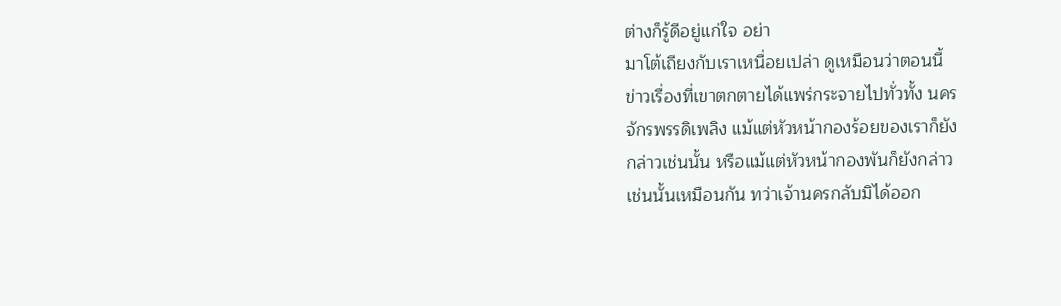ต่างก็รู้ดีอยู่แก่ใจ อย่า
มาโต้เถียงกับเราเหนื่อยเปล่า ดูเหมือนว่าตอนนี้
ข่าวเรื่องที่เขาตกตายได้แพร่กระจายไปทั่วทั้ง นคร
จักรพรรดิเพลิง แม้แต่หัวหน้ากองร้อยของเราก็ยัง
กล่าวเช่นนั้น หรือแม้แต่หัวหน้ากองพันก็ยังกล่าว
เช่นนั้นเหมือนกัน ทว่าเจ้านครกลับมิได้ออก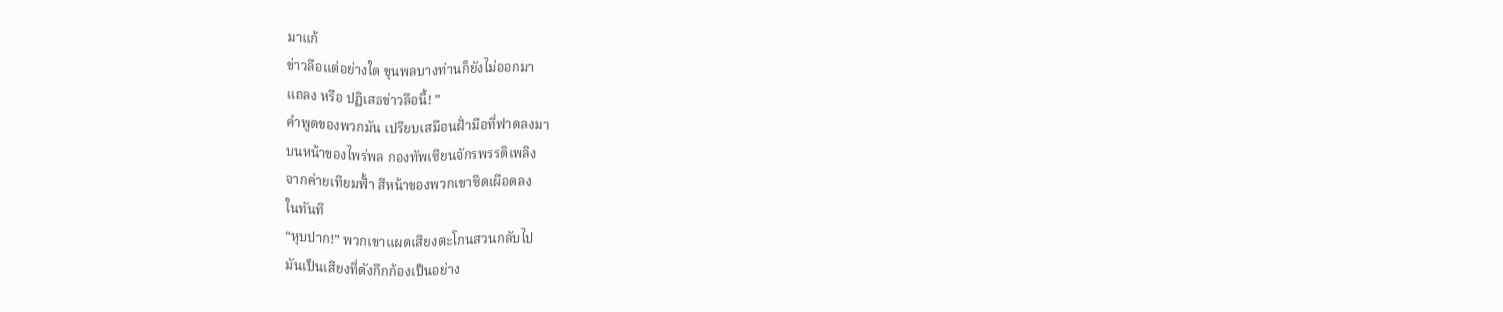มาแก้
ข่าวลือแต่อย่างใด ขุนพลบางท่านก็ยังไม่ออกมา
แถลง หรือ ปฏิเสธข่าวลือนี้! ”
คำพูดของพวกมัน เปรียบเสมือนฝั่ามือที่ฟาดลงมา
บนหน้าของไพร่พล กองทัพเซียนจักรพรรดิเพลิง
จากค่ายเทียมฟั้า สีหน้าของพวกเขาซีดเผือดลง
ในทันที
“หุบปาก!” พวกเขาแผดเสียงตะโกนสวนกลับไป
มันเป็นเสียงที่ดังกึกก้องเป็นอย่าง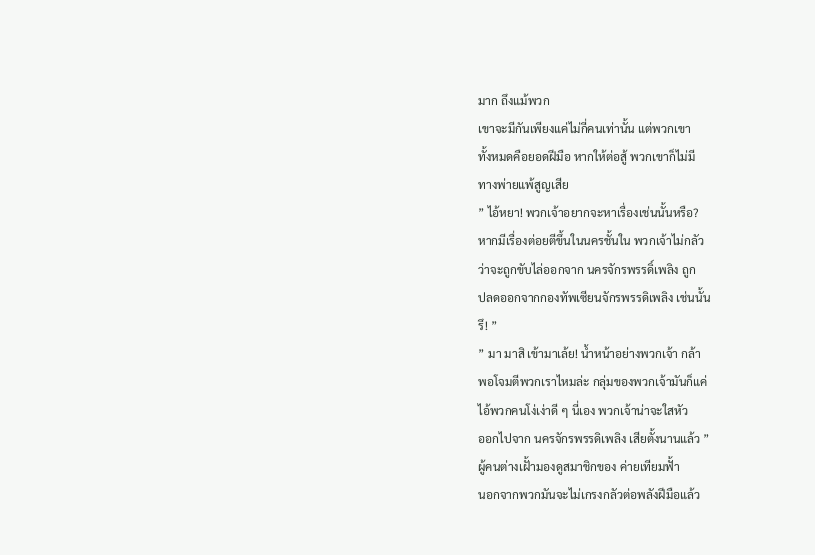มาก ถึงแม้พวก
เขาจะมีกันเพียงแค่ไม่กี่คนเท่านั้น แต่พวกเขา
ทั้งหมดคือยอดฝีมือ หากให้ต่อสู้ พวกเขาก็ไม่มี
ทางพ่ายแพ้สูญเสีย
” ไอ้หยา! พวกเจ้าอยากจะหาเรื่องเช่นนั้นหรือ?
หากมีเรื่องต่อยตีขึ้นในนครชั้นใน พวกเจ้าไม่กลัว
ว่าจะถูกขับไล่ออกจาก นครจักรพรรดิ์เพลิง ถูก
ปลดออกจากกองทัพเซียนจักรพรรดิเพลิง เช่นนั้น
รึ! ”
” มา มาสิ เข้ามาเล้ย! น้ำหน้าอย่างพวกเจ้า กล้า
พอโจมตีพวกเราไหมล่ะ กลุ่มของพวกเจ้ามันก็แค่
ไอ้พวกคนโง่เง่าดี ๆ นี่เอง พวกเจ้าน่าจะใสหัว
ออกไปจาก นครจักรพรรดิเพลิง เสียตั้งนานแล้ว ”
ผู้คนต่างเฝั้ามองดูสมาชิกของ ค่ายเทียมฟั้า
นอกจากพวกมันจะไม่เกรงกลัวต่อพลังฝีมือแล้ว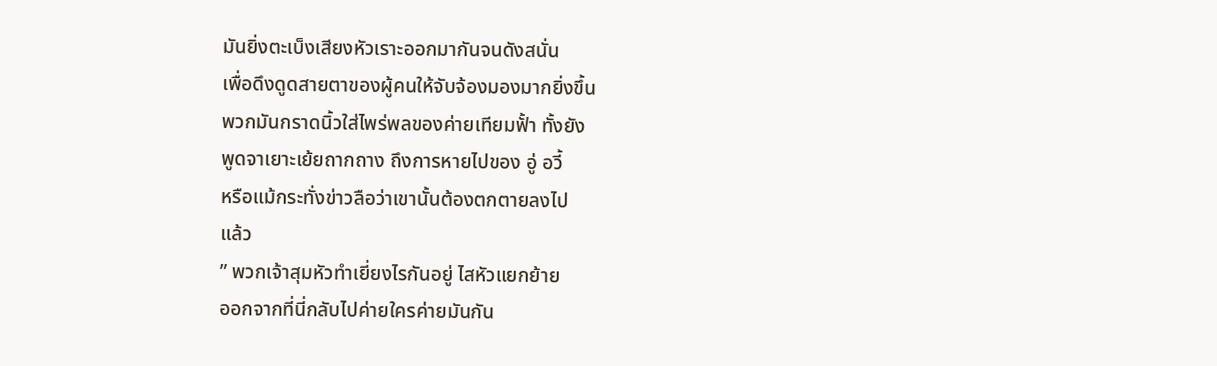มันยิ่งตะเบ็งเสียงหัวเราะออกมากันจนดังสนั่น
เพื่อดึงดูดสายตาของผู้คนให้จับจ้องมองมากยิ่งขึ้น
พวกมันกราดนิ้วใส่ไพร่พลของค่ายเทียมฟั้า ทั้งยัง
พูดจาเยาะเย้ยถากถาง ถึงการหายไปของ อู่ อวี้
หรือแม้กระทั่งข่าวลือว่าเขานั้นต้องตกตายลงไป
แล้ว
” พวกเจ้าสุมหัวทำเยี่ยงไรกันอยู่ ไสหัวแยกย้าย
ออกจากที่นี่กลับไปค่ายใครค่ายมันกัน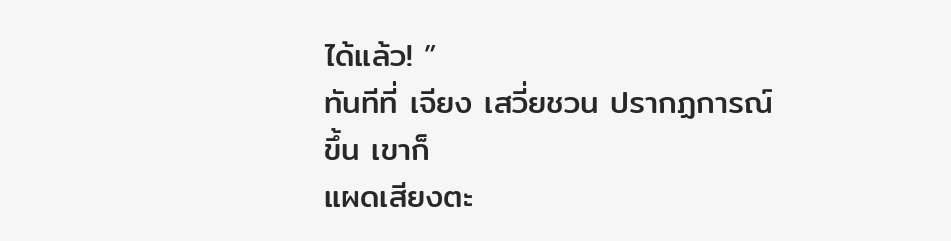ได้แล้ว! ”
ทันทีที่ เจียง เสวี่ยชวน ปรากฏการณ์ขึ้น เขาก็
แผดเสียงตะ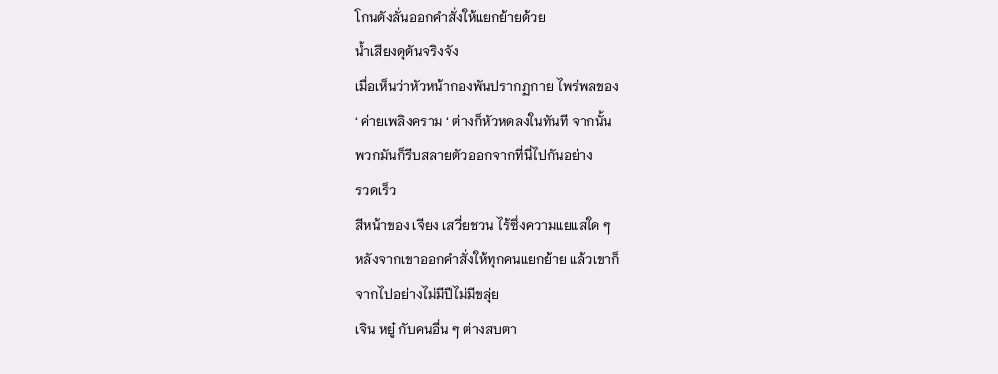โกนดังลั่นออกคำสั่งให้แยกย้ายด้วย
น้ำเสียงดุดันจริงจัง
เมื่อเห็นว่าหัวหน้ากองพันปรากฏกาย ไพร่พลของ
‘ ค่ายเพลิงคราม ‘ ต่างก็หัวหดลงในทันที จากนั้น
พวกมันก็รีบสลายตัวออกจากที่นี่ไปกันอย่าง
รวดเร็ว
สีหน้าของ เจียง เสวี่ยชวน ไร้ซึ่งความแยแสใด ๆ
หลังจากเขาออกคำสั่งให้ทุกคนแยกย้าย แล้วเขาก็
จากไปอย่างไม่มีปีไม่มีขลุ่ย
เจิน หยู๋ กับคนอื่น ๆ ต่างสบตา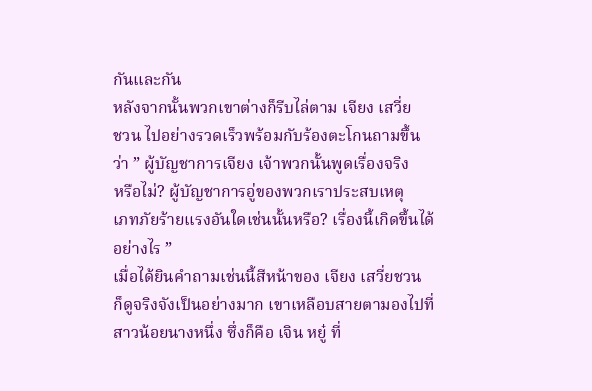กันและกัน
หลังจากนั้นพวกเขาต่างก็รีบไล่ตาม เจียง เสวี่ย
ชวน ไปอย่างรวดเร็วพร้อมกับร้องตะโกนถามขึ้น
ว่า ” ผู้บัญชาการเจียง เจ้าพวกนั้นพูดเรื่องจริง
หรือไม่? ผู้บัญชาการอู่ของพวกเราประสบเหตุ
เภทภัยร้ายแรงอันใดเช่นนั้นหรือ? เรื่องนี้เกิดขึ้นได้
อย่างไร ”
เมื่อได้ยินคำถามเช่นนี้สีหน้าของ เจียง เสวี่ยชวน
ก็ดูจริงจังเป็นอย่างมาก เขาเหลือบสายตามองไปที่
สาวน้อยนางหนึ่ง ซึ่งก็คือ เจิน หยู๋ ที่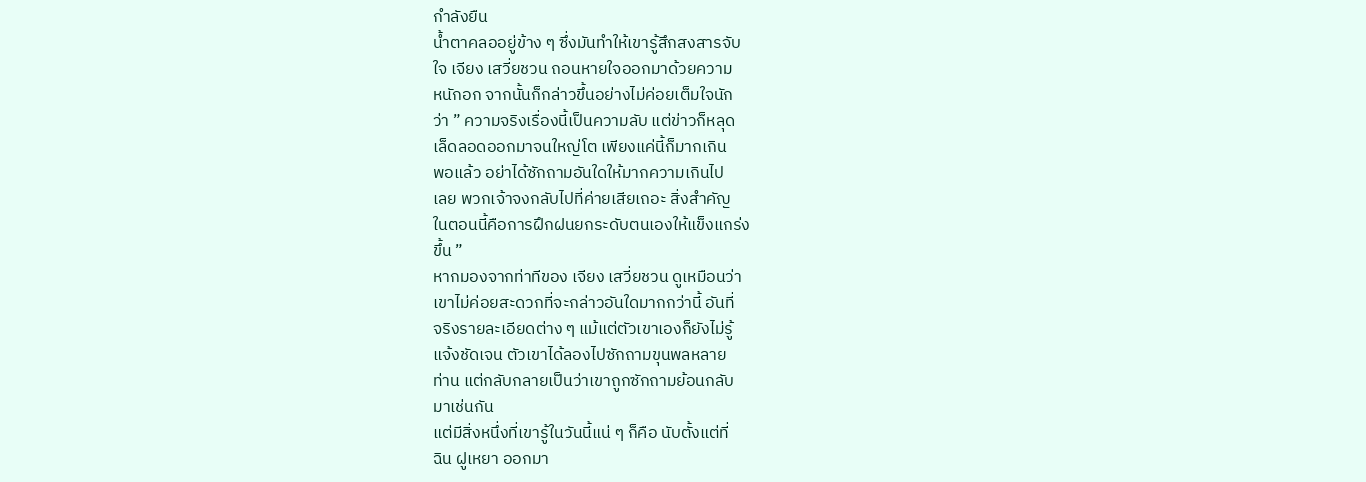กำลังยืน
น้ำตาคลออยู่ข้าง ๆ ซึ่งมันทำให้เขารู้สึกสงสารจับ
ใจ เจียง เสวี่ยชวน ถอนหายใจออกมาด้วยความ
หนักอก จากนั้นก็กล่าวขึ้นอย่างไม่ค่อยเต็มใจนัก
ว่า ” ความจริงเรื่องนี้เป็นความลับ แต่ข่าวก็หลุด
เล็ดลอดออกมาจนใหญ่โต เพียงแค่นี้ก็มากเกิน
พอแล้ว อย่าได้ซักถามอันใดให้มากความเกินไป
เลย พวกเจ้าจงกลับไปที่ค่ายเสียเถอะ สิ่งสำคัญ
ในตอนนี้คือการฝึกฝนยกระดับตนเองให้แข็งแกร่ง
ขึ้น ”
หากมองจากท่าทีของ เจียง เสวี่ยชวน ดูเหมือนว่า
เขาไม่ค่อยสะดวกที่จะกล่าวอันใดมากกว่านี้ อันที่
จริงรายละเอียดต่าง ๆ แม้แต่ตัวเขาเองก็ยังไม่รู้
แจ้งชัดเจน ตัวเขาได้ลองไปซักถามขุนพลหลาย
ท่าน แต่กลับกลายเป็นว่าเขาถูกซักถามย้อนกลับ
มาเช่นกัน
แต่มีสิ่งหนึ่งที่เขารู้ในวันนี้แน่ ๆ ก็คือ นับตั้งแต่ที่
ฉิน ฝูเหยา ออกมา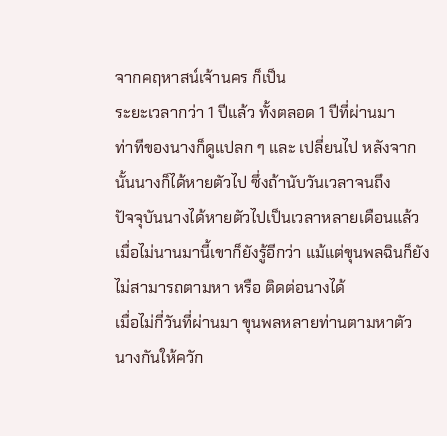จากคฤหาสน์เจ้านคร ก็เป็น
ระยะเวลากว่า 1 ปีแล้ว ทั้งตลอด 1 ปีที่ผ่านมา
ท่าทีของนางก็ดูแปลก ๆ และ เปลี่ยนไป หลังจาก
นั้นนางก็ได้หายตัวไป ซึ่งถ้านับวันเวลาจนถึง
ปัจจุบันนางได้หายตัวไปเป็นเวลาหลายเดือนแล้ว
เมื่อไม่นานมานี้เขาก็ยังรู้อีกว่า แม้แต่ขุนพลฉินก็ยัง
ไม่สามารถตามหา หรือ ติดต่อนางได้
เมื่อไม่กี่วันที่ผ่านมา ขุนพลหลายท่านตามหาตัว
นางกันให้ควัก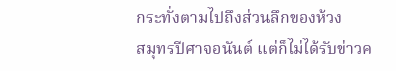กระทั่งตามไปถึงส่วนลึกของห้วง
สมุทรปีศาจอนันต์ แต่ก็ไม่ได้รับข่าวค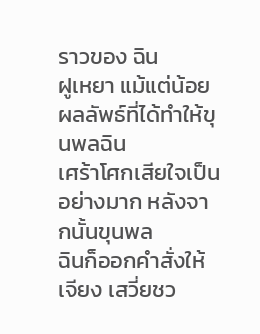ราวของ ฉิน
ฝูเหยา แม้แต่น้อย ผลลัพธ์ที่ได้ทำให้ขุนพลฉิน
เศร้าโศกเสียใจเป็นอย่างมาก หลังจากนั้นขุนพล
ฉินก็ออกคำสั่งให้ เจียง เสวี่ยชว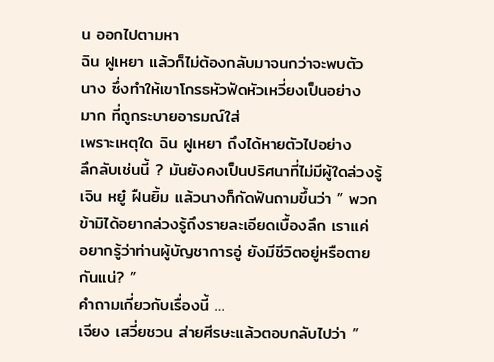น ออกไปตามหา
ฉิน ฝูเหยา แล้วก็ไม่ต้องกลับมาจนกว่าจะพบตัว
นาง ซึ่งทำให้เขาโกรธหัวฟัดหัวเหวี่ยงเป็นอย่าง
มาก ที่ถูกระบายอารมณ์ใส่
เพราะเหตุใด ฉิน ฝูเหยา ถึงได้หายตัวไปอย่าง
ลึกลับเช่นนี้ ? มันยังคงเป็นปริศนาที่ไม่มีผู้ใดล่วงรู้
เจิน หยู๋ ฝืนยิ้ม แล้วนางก็กัดฟันถามขึ้นว่า ” พวก
ข้ามิได้อยากล่วงรู้ถึงรายละเอียดเบื้องลึก เราแค่
อยากรู้ว่าท่านผู้บัญชาการอู่ ยังมีชีวิตอยู่หรือตาย
กันแน่? ”
คำถามเกี่ยวกับเรื่องนี้ …
เจียง เสวี่ยชวน ส่ายศีรษะแล้วตอบกลับไปว่า ”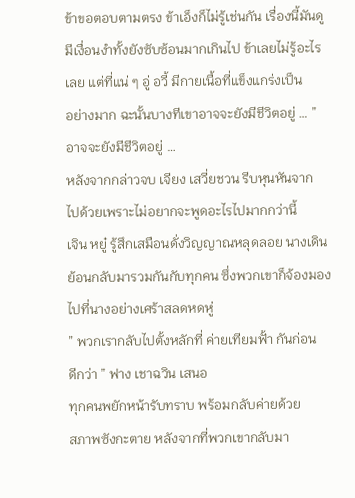ข้าขอตอบตามตรง ข้าเอ็งก็ไม่รู้เช่นกัน เรื่องนี้มันดู
มีเงื่อนงำทั้งยังซับซ้อนมากเกินไป ข้าเลยไม่รู้อะไร
เลย แต่ที่แน่ ๆ อู่ อวี้ มีกายเนื้อที่แข็งแกร่งเป็น
อย่างมาก ฉะนั้นบางทีเขาอาจจะยังมีชีวิตอยู่ … ”
อาจจะยังมีชีวิตอยู่ …
หลังจากกล่าวจบ เจียง เสวี่ยชวน รีบหุนหันจาก
ไปด้วยเพราะไม่อยากจะพูดอะไรไปมากกว่านี้
เจิน หยู๋ รู้สึกเสมือนดั่งวิญญาณหลุดลอย นางเดิน
ย้อนกลับมารวมกันกับทุกคน ซึ่งพวกเขาก็จ้องมอง
ไปที่นางอย่างเศร้าสลดหดหู่
” พวกเรากลับไปตั้งหลักที่ ค่ายเทียมฟั้า กันก่อน
ดีกว่า ” ฟาง เชาฉวิน เสนอ
ทุกคนพยักหน้ารับทราบ พร้อมกลับค่ายด้วย
สภาพซังกะตาย หลังจากที่พวกเขากลับมา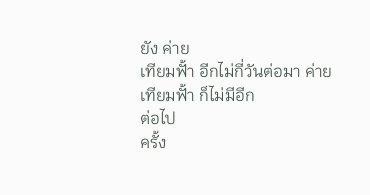ยัง ค่าย
เทียมฟั้า อีกไม่กี่วันต่อมา ค่ายเทียมฟั้า ก็ไม่มีอีก
ต่อไป
ครั้ง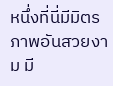หนึ่งที่นี่มีมิตรภาพอันสวยงาม มี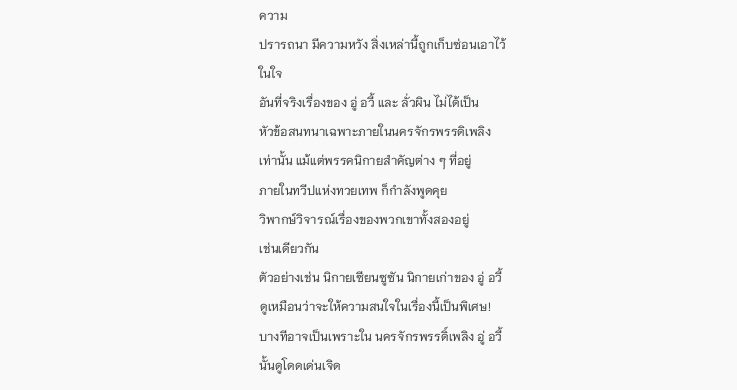ความ
ปรารถนา มีความหวัง สิ่งเหล่านี้ถูกเก็บซ่อนเอาไว้
ในใจ
อันที่จริงเรื่องของ อู่ อวี้ และ ลั่วผิน ไม่ได้เป็น
หัวข้อสนทนาเฉพาะภายในนครจักรพรรดิเพลิง
เท่านั้น แม้แต่พรรคนิกายสำคัญต่าง ๆ ที่อยู่
ภายในทวีปแห่งทวยเทพ ก็กำลังพูดคุย
วิพากษ์วิจารณ์เรื่องของพวกเขาทั้งสองอยู่
เช่นเดียวกัน
ตัวอย่างเช่น นิกายเซียนซูซัน นิกายเก่าของ อู่ อวี้
ดูเหมือนว่าจะให้ความสนใจในเรื่องนี้เป็นพิเศษ!
บางทีอาจเป็นเพราะใน นครจักรพรรดิ์เพลิง อู่ อวี้
นั้นดูโดดเด่นเจิด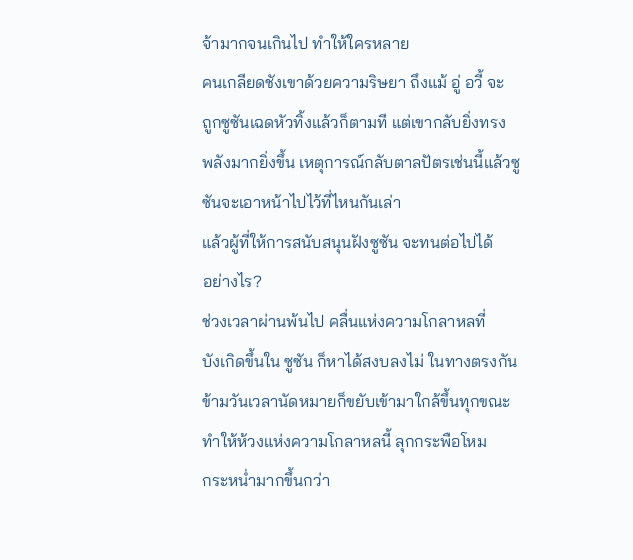จ้ามากจนเกินไป ทำให้ใครหลาย
คนเกลียดชังเขาด้วยความริษยา ถึงแม้ อู่ อวี้ จะ
ถูกซูซันเฉดหัวทิ้งแล้วก็ตามที แต่เขากลับยิ่งทรง
พลังมากยิ่งขึ้น เหตุการณ์กลับตาลปัตรเช่นนี้แล้วซู
ซันจะเอาหน้าไปไว้ที่ไหนกันเล่า
แล้วผู้ที่ให้การสนับสนุนฝังซูซัน จะทนต่อไปได้
อย่างไร?
ช่วงเวลาผ่านพ้นไป คลื่นแห่งความโกลาหลที่
บังเกิดขึ้นใน ซูซัน ก็หาได้สงบลงไม่ ในทางตรงกัน
ข้ามวันเวลานัดหมายก็ขยับเข้ามาใกล้ขึ้นทุกขณะ
ทำให้ห้วงแห่งความโกลาหลนี้ ลุกกระพือโหม
กระหน่ำมากขึ้นกว่า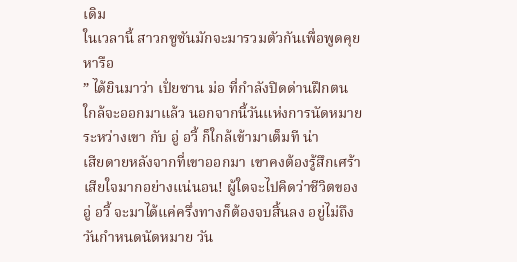เดิม
ในเวลานี้ สาวกซูซันมักจะมารวมตัวกันเพื่อพูดคุย
หารือ
” ได้ยินมาว่า เปั่ยซาน ม่อ ที่กำลังปิดด่านฝึกตน
ใกล้จะออกมาแล้ว นอกจากนี้วันแห่งการนัดหมาย
ระหว่างเขา กับ อู่ อวี้ ก็ใกล้เข้ามาเต็มที น่า
เสียดายหลังจากที่เขาออกมา เขาคงต้องรู้สึกเศร้า
เสียใจมากอย่างแน่นอน! ผู้ใดจะไปคิดว่าชีวิตของ
อู่ อวี้ จะมาได้แค่ครึ่งทางก็ต้องจบสิ้นลง อยู่ไม่ถึง
วันกำหนดนัดหมาย วัน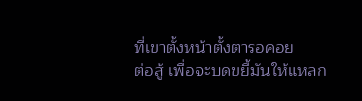ที่เขาตั้งหน้าตั้งตารอคอย
ต่อสู้ เพื่อจะบดขยี้มันให้แหลก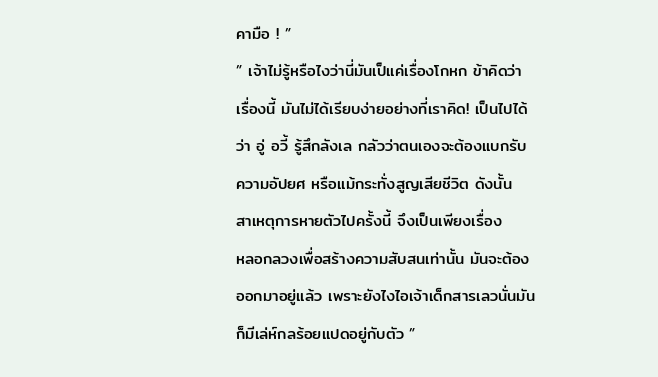คามือ ! ”
” เจ้าไม่รู้หรือไงว่านี่มันเป็แค่เรื่องโกหก ข้าคิดว่า
เรื่องนี้ มันไม่ได้เรียบง่ายอย่างที่เราคิด! เป็นไปได้
ว่า อู่ อวี้ รู้สึกลังเล กลัวว่าตนเองจะต้องแบกรับ
ความอัปยศ หรือแม้กระทั่งสูญเสียชีวิต ดังนั้น
สาเหตุการหายตัวไปครั้งนี้ จึงเป็นเพียงเรื่อง
หลอกลวงเพื่อสร้างความสับสนเท่านั้น มันจะต้อง
ออกมาอยู่แล้ว เพราะยังไงไอเจ้าเด็กสารเลวนั่นมัน
ก็มีเล่ห์กลร้อยแปดอยู่กับตัว ”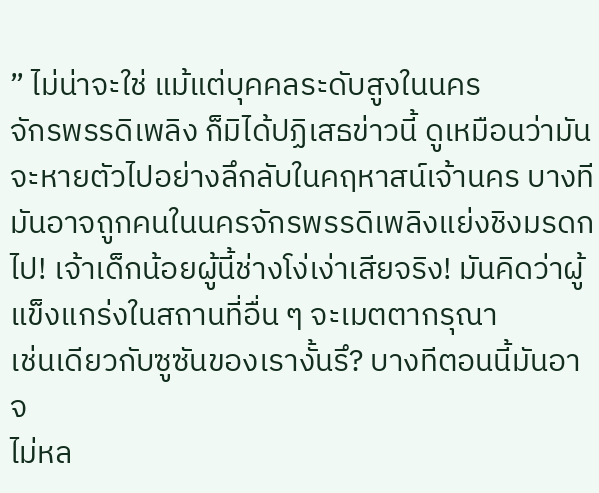” ไม่น่าจะใช่ แม้แต่บุคคลระดับสูงในนคร
จักรพรรดิเพลิง ก็มิได้ปฏิเสธข่าวนี้ ดูเหมือนว่ามัน
จะหายตัวไปอย่างลึกลับในคฤหาสน์เจ้านคร บางที
มันอาจถูกคนในนครจักรพรรดิเพลิงแย่งชิงมรดก
ไป! เจ้าเด็กน้อยผู้นี้ช่างโง่เง่าเสียจริง! มันคิดว่าผู้
แข็งแกร่งในสถานที่อื่น ๆ จะเมตตากรุณา
เช่นเดียวกับซูซันของเรางั้นรึ? บางทีตอนนี้มันอาจ
ไม่หล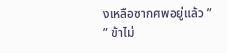งเหลือซากศพอยู่แล้ว ”
” ข้าไม่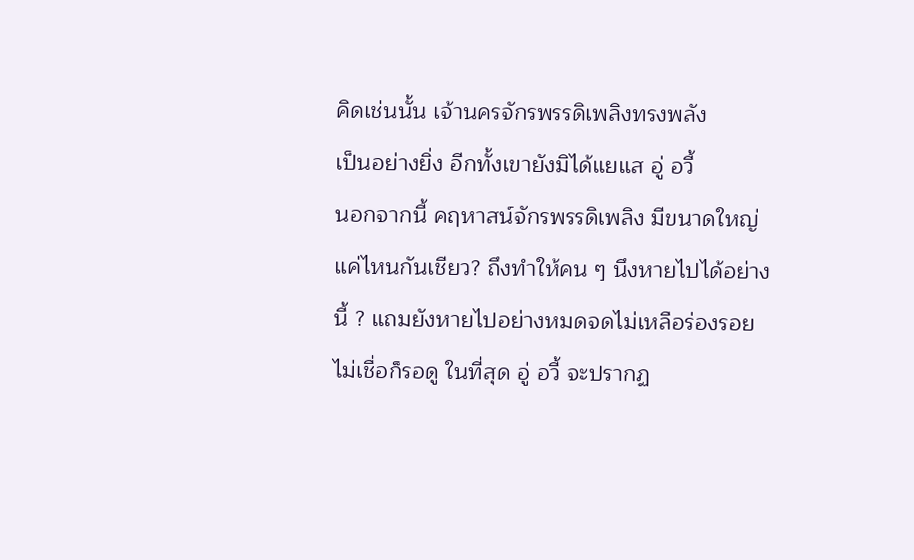คิดเช่นนั้น เจ้านครจักรพรรดิเพลิงทรงพลัง
เป็นอย่างยิ่ง อีกทั้งเขายังมิได้แยแส อู่ อวี้
นอกจากนี้ คฤหาสน์จักรพรรดิเพลิง มีขนาดใหญ่
แค่ไหนกันเชียว? ถึงทำให้คน ๆ นึงหายไปได้อย่าง
นี้ ? แถมยังหายไปอย่างหมดจดไม่เหลือร่องรอย
ไม่เชื่อก็รอดู ในที่สุด อู่ อวี้ จะปรากฏ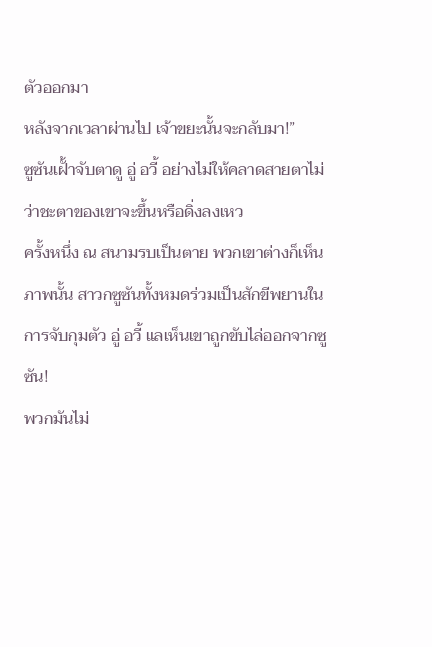ตัวออกมา
หลังจากเวลาผ่านไป เจ้าขยะนั้นจะกลับมา!”
ซูซันเฝั้าจับตาดู อู่ อวี้ อย่างไม่ให้คลาดสายตาไม่
ว่าชะตาของเขาจะขึ้นหรือดิ่งลงเหว
ครั้งหนึ่ง ณ สนามรบเป็นตาย พวกเขาต่างก็เห็น
ภาพนั้น สาวกซูซันทั้งหมดร่วมเป็นสักขีพยานใน
การจับกุมตัว อู่ อวี้ แลเห็นเขาถูกขับไล่ออกจากซู
ซัน!
พวกมันไม่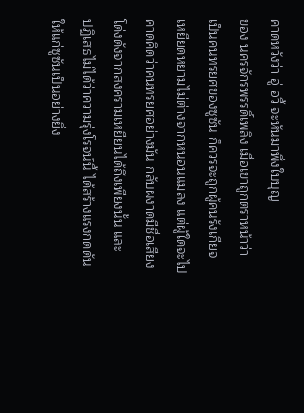คาดหวังว่า อู่ อวี้ จะหันมาพึ่งใบบุญ
ของ นครจักรพรรดิ์เพลิง เมื่อเขาถูกตราหน้าว่า
เป็นคนทรยศของซูซัน ก็ควรจะถูกผู้คนรังเกียจ
เหยียดหยามไม่ต่างจากหนอนแมลง แต่ผู้ใดจะไป
คาดคิดว่าคนทรยศอย่างมัน กลับผงาดมีชื่อเสียง
โด่งดังจากสงครามเหยียนได้ถึงเพียงนั้น และ
ปฏิเสธไม่ได้ว่าความรุ่งโรจน์นี้ ได้สร้างแรงกดดัน
ให้แก่ซูซันเป็นอย่างยิ่ง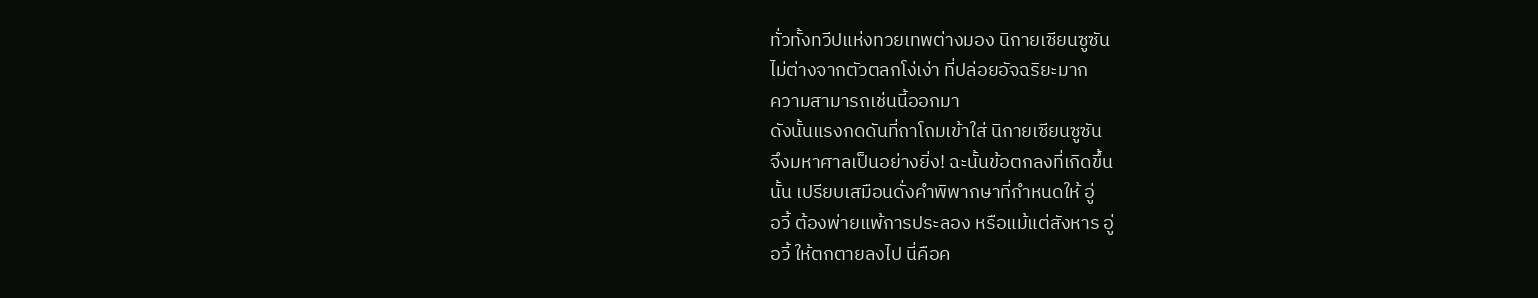ทั่วทั้งทวีปแห่งทวยเทพต่างมอง นิกายเซียนซูซัน
ไม่ต่างจากตัวตลกโง่เง่า ที่ปล่อยอัจฉริยะมาก
ความสามารถเช่นนี้ออกมา
ดังนั้นแรงกดดันที่ถาโถมเข้าใส่ นิกายเซียนซูซัน
จึงมหาศาลเป็นอย่างยิ่ง! ฉะนั้นข้อตกลงที่เกิดขึ้น
นั้น เปรียบเสมือนดั่งคำพิพากษาที่กำหนดให้ อู่
อวี้ ต้องพ่ายแพ้การประลอง หรือแม้แต่สังหาร อู่
อวี้ ให้ตกตายลงไป นี่คือค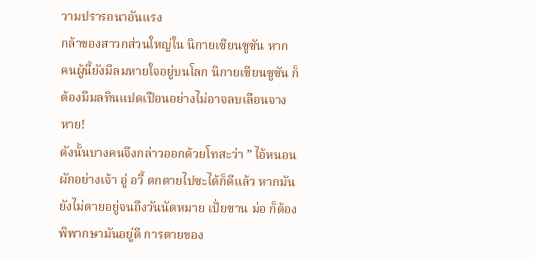วามปรารถนาอันแรง
กล้าของสาวกส่วนใหญ่ใน นิกายเซียนซูซัน หาก
คนผู้นี้ยังมีลมหายใจอยู่บนโลก นิกายเซียนซูซัน ก็
ต้องมีมลทินแปดเปือนอย่างไม่อาจลบเลือนจาง
หาย!
ดังนั้นบางคนจึงกล่าวออกด้วยโทสะว่า ” ไอ้หนอน
ผักอย่างเจ้า อู่ อวี้ ตกตายไปซะได้ก็ดีแล้ว หากมัน
ยังไม่ตายอยู่จนถึงวันนัดหมาย เปั่ยซาน ม่อ ก็ต้อง
พิพากษามันอยู่ดี การตายของ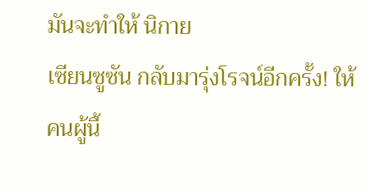มันจะทำให้ นิกาย
เซียนซูซัน กลับมารุ่งโรจน์อีกครั้ง! ให้คนผู้นี้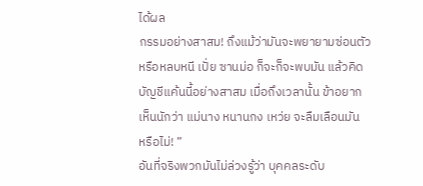ได้ผล
กรรมอย่างสาสม! ถึงแม้ว่ามันจะพยายามซ่อนตัว
หรือหลบหนี เปั่ย ซานม่อ ก็จะก็จะพบมัน แล้วคิด
บัญชีแค้นนี้อย่างสาสม เมื่อถึงเวลานั้น ข้าอยาก
เห็นนักว่า แม่นาง หนานกง เหว่ย จะลืมเลือนมัน
หรือไม่! ”
อันที่จริงพวกมันไม่ล่วงรู้ว่า บุคคลระดับ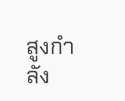สูงกำลัง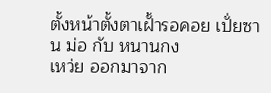ตั้งหน้าตั้งตาเฝั้ารอคอย เปั่ยซาน ม่อ กับ หนานกง
เหว่ย ออกมาจาก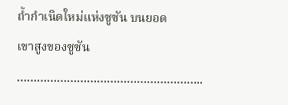ถ้ำกำเนิดใหม่แห่งซูซัน บนยอด
เขาสูงของซูซัน
………………………………………………..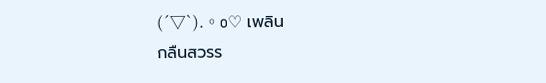(´▽`).。o♡ เพลิน
กลืนสวรร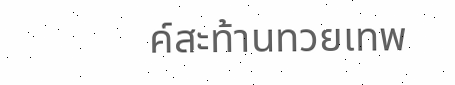ค์สะท้านทวยเทพ